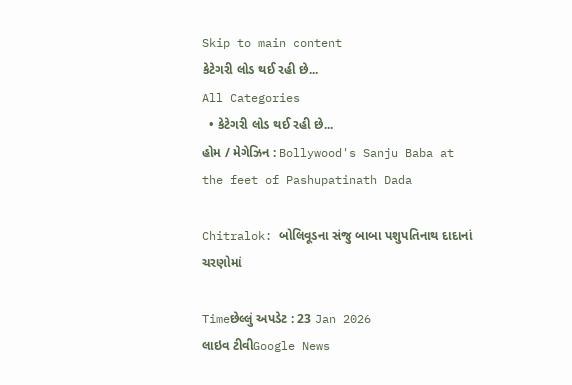Skip to main content
કેટેગરી લોડ થઈ રહી છે...
All Categories
  • કેટેગરી લોડ થઈ રહી છે...
હોમ / મેગેઝિન : Bollywood's Sanju Baba at the feet of Pashupatinath Dada

Chitralok: બોલિવૂડના સંજુ બાબા પશુપતિનાથ દાદાનાં ચરણોમાં

Timeછેલ્લું અપડેટ : 23 Jan 2026
લાઇવ ટીવીGoogle News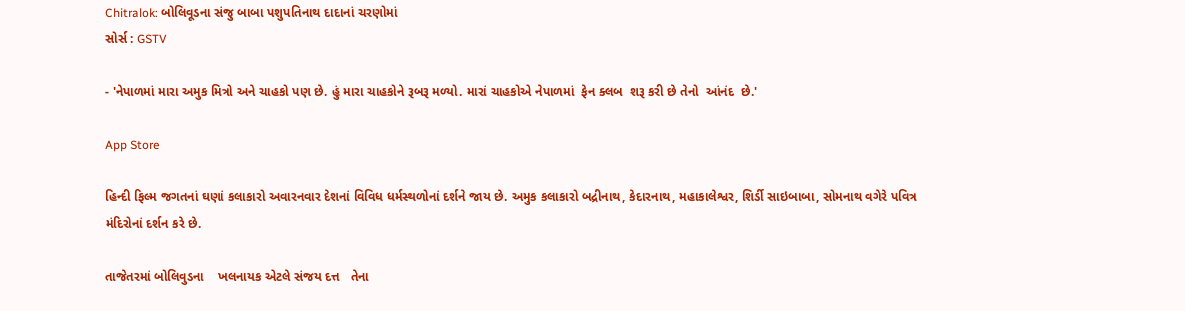Chitralok: બોલિવૂડના સંજુ બાબા પશુપતિનાથ દાદાનાં ચરણોમાં
સોર્સ : GSTV

- 'નેપાળમાં મારા અમુક મિત્રો અને ચાહકો પણ છે. હું મારા ચાહકોને રૂબરૂ મળ્યો. મારાં ચાહકોએ નેપાળમાં  ફેન ક્લબ  શરૂ કરી છે તેનો  આંનંદ  છે.'

App Store

હિન્દી ફિલ્મ જગતનાં ઘણાં કલાકારો અવારનવાર દેશનાં વિવિધ ધર્મસ્થળોનાં દર્શને જાય છે. અમુક કલાકારો બદ્રીનાથ, કેદારનાથ, મહાકાલેશ્વર, શિર્ડી સાઇબાબા, સોમનાથ વગેરે પવિત્ર મંદિરોનાં દર્શન કરે છે.

તાજેતરમાં બોલિવુડના    ખલનાયક એટલે સંજય દત્ત   તેના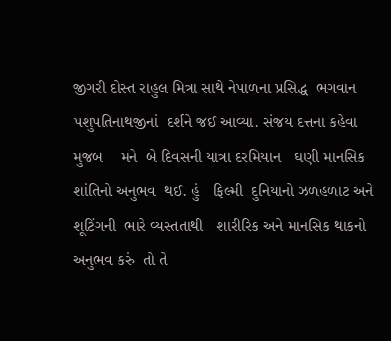જીગરી દોસ્ત રાહુલ મિત્રા સાથે નેપાળના પ્રસિદ્ધ  ભગવાન પશુપતિનાથજીનાં  દર્શને જઈ આવ્યા. સંજય દત્તના કહેવા મુજબ    મને  બે દિવસની યાત્રા દરમિયાન   ઘણી માનસિક  શાંતિનો અનુભવ  થઈ. હું   ફિલ્મી  દુનિયાનો ઝળહળાટ અને શૂટિંગની  ભારે વ્યસ્તતાથી   શારીરિક અને માનસિક થાકનો  અનુભવ કરું  તો તે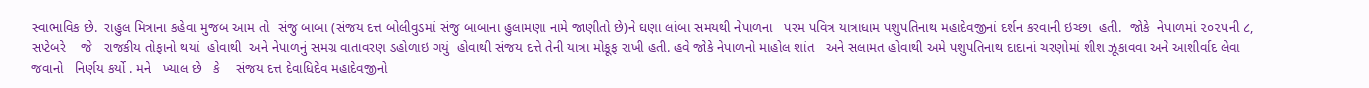સ્વાભાવિક છે.  રાહુલ મિત્રાના કહેવા મુજબ આમ તો  સંજુ બાબા (સંજય દત્ત બોલીવુડમાં સંજુ બાબાના હુલામણા નામે જાણીતો છે)ને ઘણા લાંબા સમયથી નેપાળના   પરમ પવિત્ર યાત્રાધામ પશુપતિનાથ મહાદેવજીનાં દર્શન કરવાની ઇચ્છા  હતી.  જોકે  નેપાળમાં ૨૦૨૫ની ૮,  સપ્ટેબરે    જે   રાજકીય તોફાનો થયાં  હોવાથી  અને નેપાળનું સમગ્ર વાતાવરણ ડહોળાઇ ગયું  હોવાથી સંજય દત્તે તેની યાત્રા મોકૂફ રાખી હતી. હવે જોકે નેપાળનો માહોલ શાંત   અને સલામત હોવાથી અમે પશુપતિનાથ દાદાનાં ચરણોમાં શીશ ઝૂકાવવા અને આશીર્વાદ લેવા જવાનો   નિર્ણય કર્યો . મને   ખ્યાલ છે   કે    સંજય દત્ત દેવાધિદેવ મહાદેવજીનો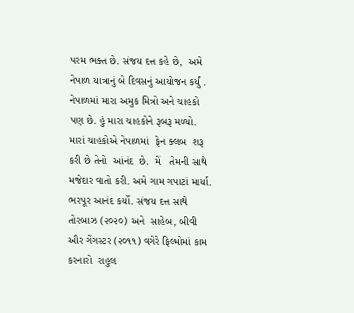પરમ ભક્ત છે. સંજય દત્ત કહે છે,  અમે  નેપાળ યાત્રાનું બે દિવસનું આયોજન કર્યું .   નેપાળમાં મારા અમુક મિત્રો અને ચાહકો પણ છે. હું મારા ચાહકોને રૂબરૂ મળ્યો. મારાં ચાહકોએ નેપાળમાં  ફેન ક્લબ  શરૂ કરી છે તેનો  આંનંદ  છે.  મેં   તેમની સાથે મજેદાર વાતો કરી. અમે ગામ ગપાટાં માર્યા. ભરપૂર આનંદ કર્યો. સંજય દત્ત સાથે  તોરબાઝ (૨૦૨૦) અને  સાહેબ, બીવી ઔર ગેંગસ્ટર (૨૦૧૧) વગેરે ફિલ્મોમાં કામ કરનારો  રાહુલ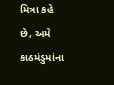મિત્રા કહે છે, અમે કાઠમંડુમાંના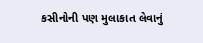કસીનોની પણ મુલાકાત લેવાનું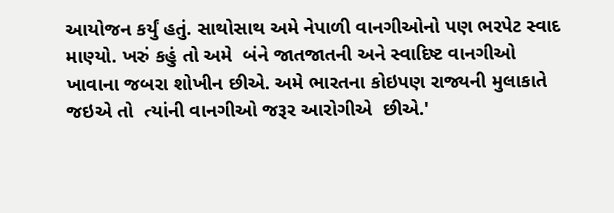આયોજન કર્યું હતું. સાથોસાથ અમે નેપાળી વાનગીઓનો પણ ભરપેટ સ્વાદ માણ્યો. ખરું કહું તો અમે  બંને જાતજાતની અને સ્વાદિષ્ટ વાનગીઓ ખાવાના જબરા શોખીન છીએ. અમે ભારતના કોઇપણ રાજ્યની મુલાકાતે જઇએ તો  ત્યાંની વાનગીઓ જરૂર આરોગીએ  છીએ.'